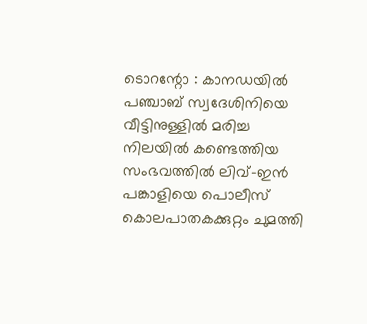ടൊറന്റോ : കാനഡയിൽ പഞ്ചാബ് സ്വദേശിനിയെ വീട്ടിനുള്ളിൽ മരിച്ച നിലയിൽ കണ്ടെത്തിയ സംഭവത്തിൽ ലിവ്-ഇൻ പങ്കാളിയെ പൊലീസ് കൊലപാതകക്കുറ്റം ചുമത്തി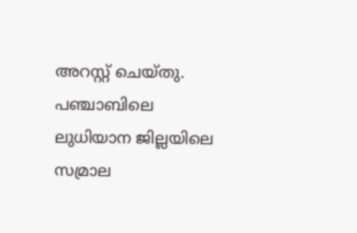അറസ്റ്റ് ചെയ്തു. പഞ്ചാബിലെ ലുധിയാന ജില്ലയിലെ സമ്രാല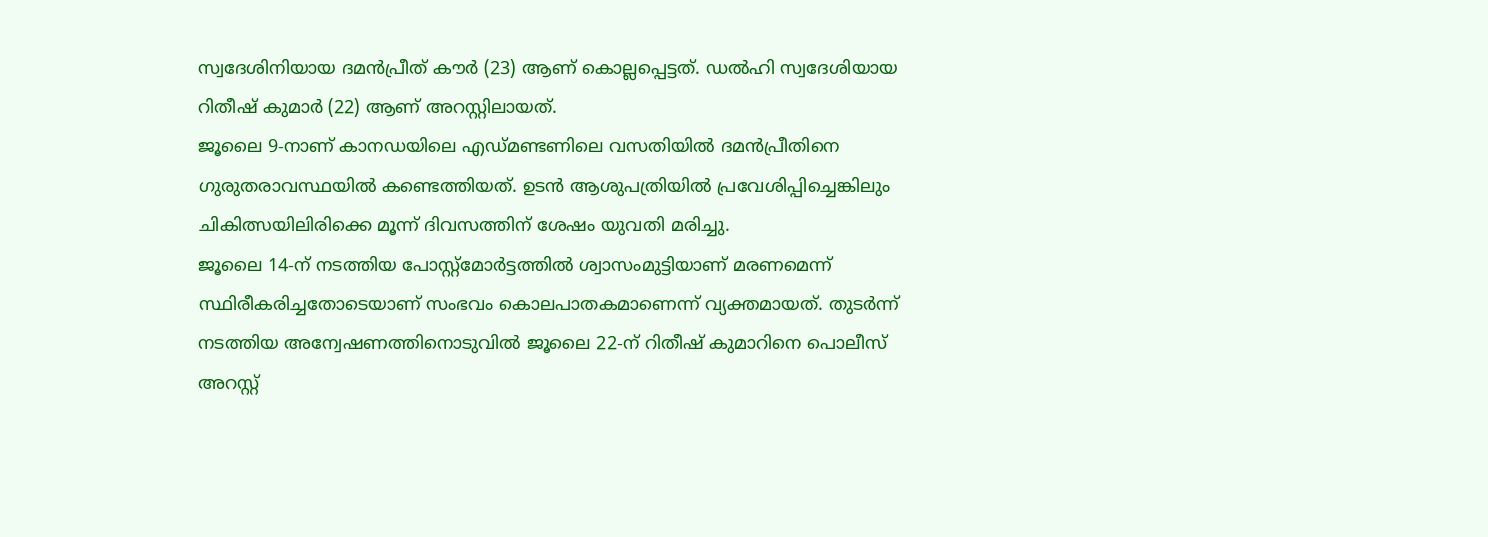സ്വദേശിനിയായ ദമൻപ്രീത് കൗർ (23) ആണ് കൊല്ലപ്പെട്ടത്. ഡൽഹി സ്വദേശിയായ റിതീഷ് കുമാർ (22) ആണ് അറസ്റ്റിലായത്.
ജൂലൈ 9-നാണ് കാനഡയിലെ എഡ്മണ്ടണിലെ വസതിയിൽ ദമൻപ്രീതിനെ ഗുരുതരാവസ്ഥയിൽ കണ്ടെത്തിയത്. ഉടൻ ആശുപത്രിയിൽ പ്രവേശിപ്പിച്ചെങ്കിലും ചികിത്സയിലിരിക്കെ മൂന്ന് ദിവസത്തിന് ശേഷം യുവതി മരിച്ചു.
ജൂലൈ 14-ന് നടത്തിയ പോസ്റ്റ്മോർട്ടത്തിൽ ശ്വാസംമുട്ടിയാണ് മരണമെന്ന് സ്ഥിരീകരിച്ചതോടെയാണ് സംഭവം കൊലപാതകമാണെന്ന് വ്യക്തമായത്. തുടർന്ന് നടത്തിയ അന്വേഷണത്തിനൊടുവിൽ ജൂലൈ 22-ന് റിതീഷ് കുമാറിനെ പൊലീസ് അറസ്റ്റ്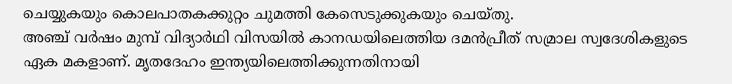ചെയ്യുകയും കൊലപാതകക്കുറ്റം ചുമത്തി കേസെടുക്കുകയും ചെയ്തു.
അഞ്ച് വർഷം മുമ്പ് വിദ്യാർഥി വിസയിൽ കാനഡയിലെത്തിയ ദമൻപ്രീത് സമ്രാല സ്വദേശികളുടെ ഏക മകളാണ്. മൃതദേഹം ഇന്ത്യയിലെത്തിക്കുന്നതിനായി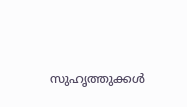സുഹൃത്തുക്കൾ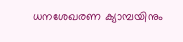ധനശേഖരണ ക്യാമ്പയിനും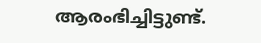ആരംഭിച്ചിട്ടുണ്ട്.